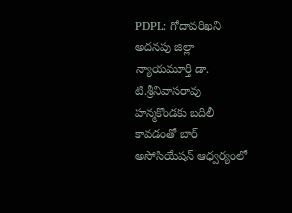PDPL: గోదావరిఖని అదనపు జిల్లా న్యాయమూర్తి డా. టి.శ్రీనివాసరావు హన్మకొండకు బదిలీ కావడంతో బార్ అసోసియేషన్ ఆధ్వర్యంలో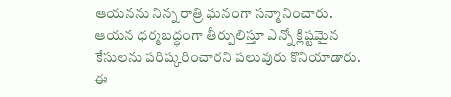ఆయనను నిన్న రాత్రి ఘనంగా సన్మానించారు. ఆయన ధర్మబద్ధంగా తీర్పులిస్తూ ఎన్నో క్లిష్టమైన కేసులను పరిష్కరించారని పలువురు కొనియాడారు. ఈ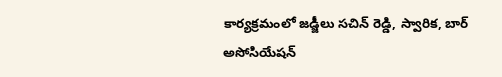కార్యక్రమంలో జడ్జీలు సచిన్ రెడ్డి, స్వారిక, బార్ అసోసియేషన్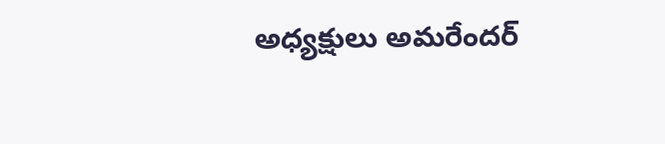అధ్యక్షులు అమరేందర్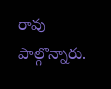రావు పాల్గొన్నారు.